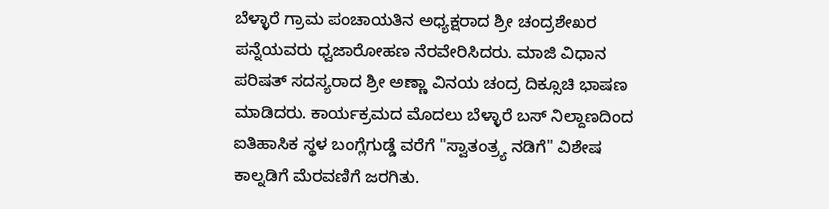ಬೆಳ್ಳಾರೆ ಗ್ರಾಮ ಪಂಚಾಯತಿನ ಅಧ್ಯಕ್ಷರಾದ ಶ್ರೀ ಚಂದ್ರಶೇಖರ ಪನ್ನೆಯವರು ಧ್ವಜಾರೋಹಣ ನೆರವೇರಿಸಿದರು. ಮಾಜಿ ವಿಧಾನ ಪರಿಷತ್ ಸದಸ್ಯರಾದ ಶ್ರೀ ಅಣ್ಣಾ ವಿನಯ ಚಂದ್ರ ದಿಕ್ಸೂಚಿ ಭಾಷಣ ಮಾಡಿದರು. ಕಾರ್ಯಕ್ರಮದ ಮೊದಲು ಬೆಳ್ಳಾರೆ ಬಸ್ ನಿಲ್ದಾಣದಿಂದ ಐತಿಹಾಸಿಕ ಸ್ಥಳ ಬಂಗ್ಲೆಗುಡ್ಡೆ ವರೆಗೆ "ಸ್ವಾತಂತ್ರ್ಯ ನಡಿಗೆ" ವಿಶೇಷ ಕಾಲ್ನಡಿಗೆ ಮೆರವಣಿಗೆ ಜರಗಿತು.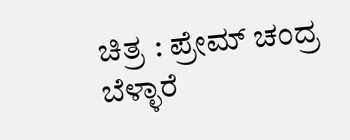ಚಿತ್ರ : ಪ್ರೇಮ್ ಚಂದ್ರ ಬೆಳ್ಳಾರೆ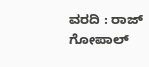ವರದಿ : ರಾಜ್ ಗೋಪಾಲ್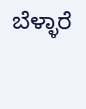ಬೆಳ್ಳಾರೆ